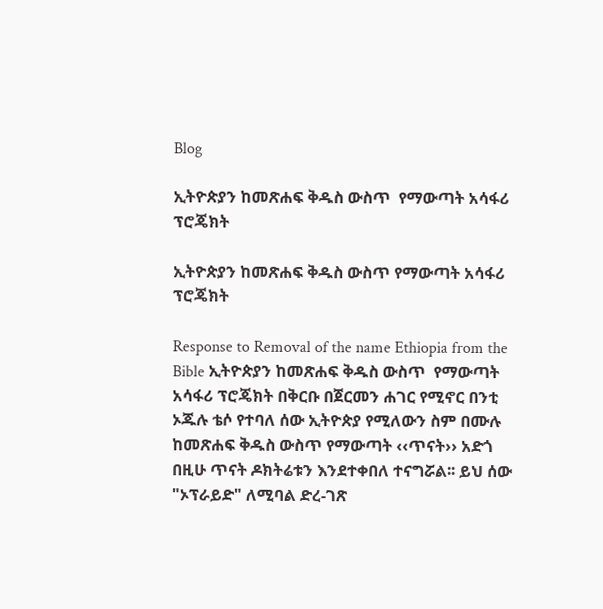Blog

ኢትዮጵያን ከመጽሐፍ ቅዱስ ውስጥ  የማውጣት አሳፋሪ ፕሮጄክት

ኢትዮጵያን ከመጽሐፍ ቅዱስ ውስጥ የማውጣት አሳፋሪ ፕሮጄክት

Response to Removal of the name Ethiopia from the Bible ኢትዮጵያን ከመጽሐፍ ቅዱስ ውስጥ  የማውጣት አሳፋሪ ፕሮጄክት በቅርቡ በጀርመን ሐገር የሚኖር በንቲ ኦጁሉ ቴሶ የተባለ ሰው ኢትዮጵያ የሚለውን ስም በሙሉ ከመጽሐፍ ቅዱስ ውስጥ የማውጣት ‹‹ጥናት›› አድጎ በዚሁ ጥናት ዶክትሬቱን እንደተቀበለ ተናግሯል፡፡ ይህ ሰው "ኦፕራይድ" ለሚባል ድረ-ገጽ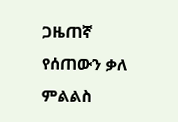ጋዜጠኛ የሰጠውን ቃለ ምልልስ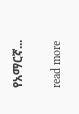የአማርኛ...

read more